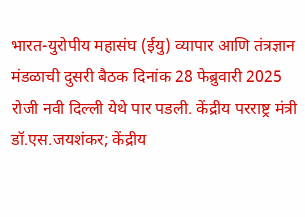भारत-युरोपीय महासंघ (ईयु) व्यापार आणि तंत्रज्ञान मंडळाची दुसरी बैठक दिनांक 28 फेब्रुवारी 2025 रोजी नवी दिल्ली येथे पार पडली. केंद्रीय परराष्ट्र मंत्री डॉ.एस.जयशंकर; केंद्रीय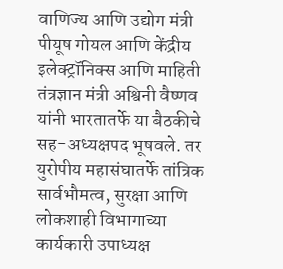वाणिज्य आणि उद्योग मंत्री पीयूष गोयल आणि केंद्रीय इलेक्ट्रॉनिक्स आणि माहिती तंत्रज्ञान मंत्री अश्विनी वैष्णव यांनी भारतातर्फे या बैठकीचे सह-अध्यक्षपद भूषवले. तर युरोपीय महासंघातर्फे तांत्रिक सार्वभौमत्व, सुरक्षा आणि लोकशाही विभागाच्या कार्यकारी उपाध्यक्ष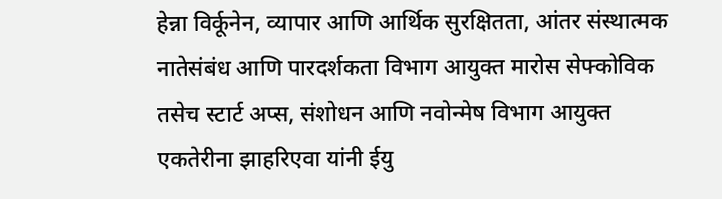हेन्ना विर्कूनेन, व्यापार आणि आर्थिक सुरक्षितता, आंतर संस्थात्मक नातेसंबंध आणि पारदर्शकता विभाग आयुक्त मारोस सेफ्कोविक तसेच स्टार्ट अप्स, संशोधन आणि नवोन्मेष विभाग आयुक्त एकतेरीना झाहरिएवा यांनी ईयु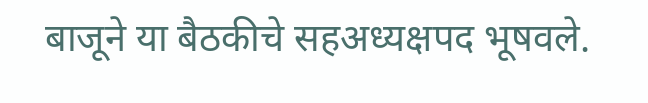बाजूने या बैठकीचे सहअध्यक्षपद भूषवले.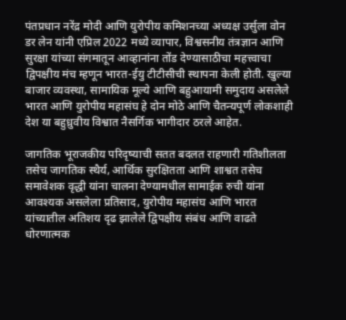पंतप्रधान नरेंद्र मोदी आणि युरोपीय कमिशनच्या अध्यक्ष उर्सुला वोन डर लेन यांनी एप्रिल 2022 मध्ये व्यापार, विश्वसनीय तंत्रज्ञान आणि सुरक्षा यांच्या संगमातून आव्हानांना तोंड देण्यासाठीचा महत्त्वाचा द्विपक्षीय मंच म्हणून भारत-ईयु टीटीसीची स्थापना केली होती. खुल्या बाजार व्यवस्था, सामायिक मूल्ये आणि बहुआयामी समुदाय असलेले भारत आणि युरोपीय महासंघ हे दोन मोठे आणि चैतन्यपूर्ण लोकशाही देश या बहुध्रुवीय विश्वात नैसर्गिक भागीदार ठरले आहेत.

जागतिक भूराजकीय परिदृष्याची सतत बदलत राहणारी गतिशीलता तसेच जागतिक स्थैर्य, आर्थिक सुरक्षितता आणि शाश्वत तसेच समावेशक वृद्धी यांना चालना देण्यामधील सामाईक रुची यांना आवश्यक असलेला प्रतिसाद, युरोपीय महासंघ आणि भारत यांच्यातील अतिशय दृढ झालेले द्विपक्षीय संबंध आणि वाढते धोरणात्मक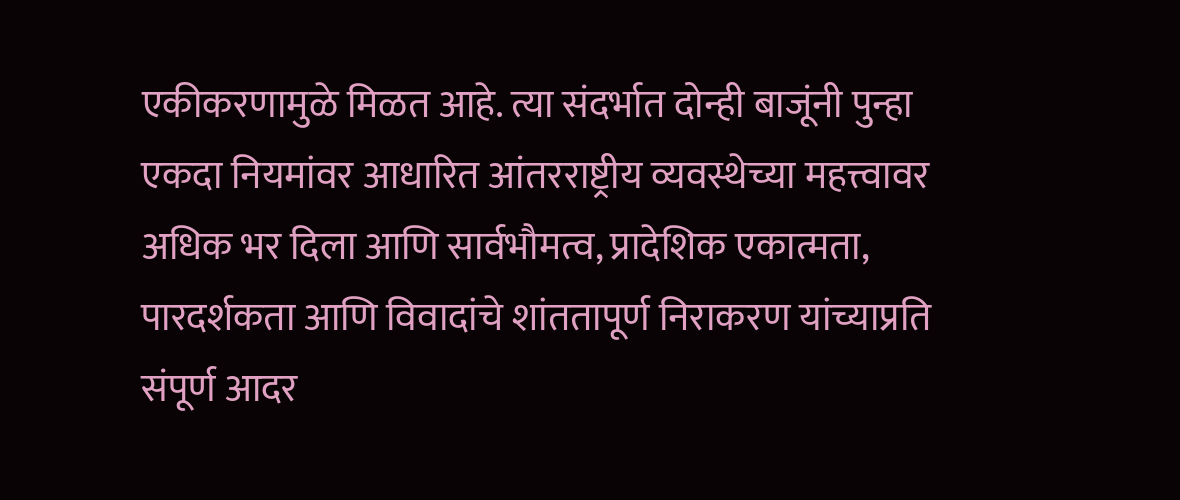एकीकरणामुळे मिळत आहे. त्या संदर्भात दोन्ही बाजूंनी पुन्हा एकदा नियमांवर आधारित आंतरराष्ट्रीय व्यवस्थेच्या महत्त्वावर अधिक भर दिला आणि सार्वभौमत्व, प्रादेशिक एकात्मता, पारदर्शकता आणि विवादांचे शांततापूर्ण निराकरण यांच्याप्रति संपूर्ण आदर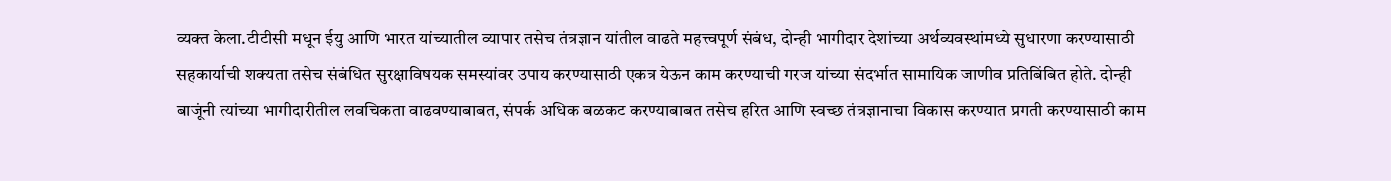व्यक्त केला.टीटीसी मधून ईयु आणि भारत यांच्यातील व्यापार तसेच तंत्रज्ञान यांतील वाढते महत्त्वपूर्ण संबंध, दोन्ही भागीदार देशांच्या अर्थव्यवस्थांमध्ये सुधारणा करण्यासाठी सहकार्याची शक्यता तसेच संबंधित सुरक्षाविषयक समस्यांवर उपाय करण्यासाठी एकत्र येऊन काम करण्याची गरज यांच्या संदर्भात सामायिक जाणीव प्रतिबिंबित होते. दोन्ही बाजूंनी त्यांच्या भागीदारीतील लवचिकता वाढवण्याबाबत, संपर्क अधिक बळकट करण्याबाबत तसेच हरित आणि स्वच्छ तंत्रज्ञानाचा विकास करण्यात प्रगती करण्यासाठी काम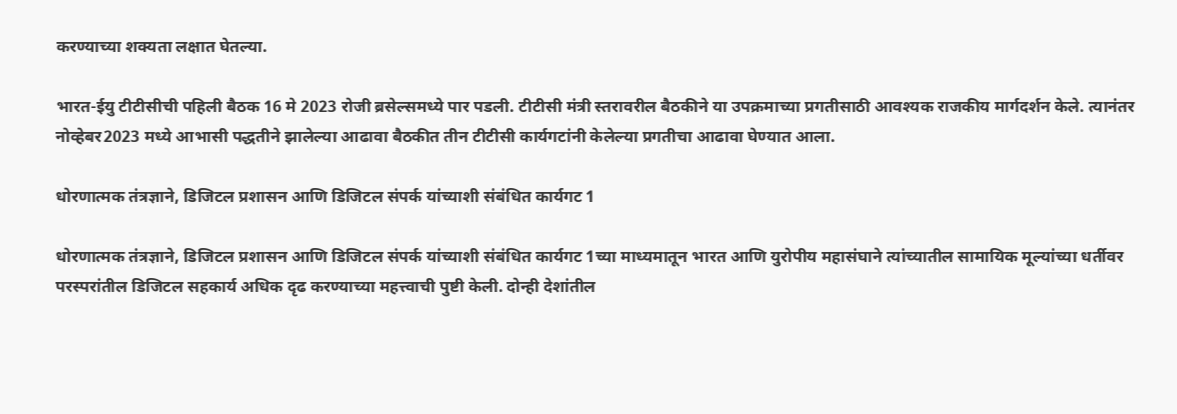करण्याच्या शक्यता लक्षात घेतल्या.

भारत-ईयु टीटीसीची पहिली बैठक 16 मे 2023 रोजी ब्रसेल्समध्ये पार पडली. टीटीसी मंत्री स्तरावरील बैठकीने या उपक्रमाच्या प्रगतीसाठी आवश्यक राजकीय मार्गदर्शन केले. त्यानंतर नोव्हेबर2023 मध्ये आभासी पद्धतीने झालेल्या आढावा बैठकीत तीन टीटीसी कार्यगटांनी केलेल्या प्रगतीचा आढावा घेण्यात आला.

धोरणात्मक तंत्रज्ञाने, डिजिटल प्रशासन आणि डिजिटल संपर्क यांच्याशी संबंधित कार्यगट 1

धोरणात्मक तंत्रज्ञाने, डिजिटल प्रशासन आणि डिजिटल संपर्क यांच्याशी संबंधित कार्यगट 1च्या माध्यमातून भारत आणि युरोपीय महासंघाने त्यांच्यातील सामायिक मूल्यांच्या धर्तीवर परस्परांतील डिजिटल सहकार्य अधिक दृढ करण्याच्या महत्त्वाची पुष्टी केली. दोन्ही देशांतील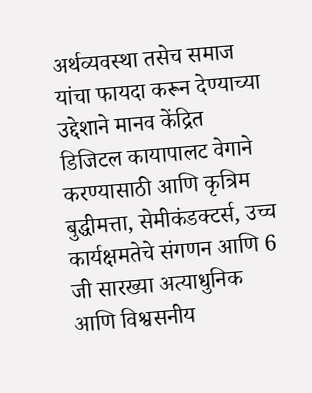अर्थव्यवस्था तसेच समाज यांचा फायदा करून देण्याच्या उद्देशाने मानव केंद्रित डिजिटल कायापालट वेगाने करण्यासाठी आणि कृत्रिम बुद्धीमत्ता, सेमीकंडक्टर्स, उच्च कार्यक्षमतेचे संगणन आणि 6 जी सारख्या अत्याधुनिक आणि विश्वसनीय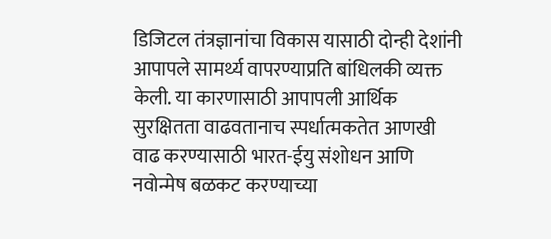डिजिटल तंत्रज्ञानांचा विकास यासाठी दोन्ही देशांनी आपापले सामर्थ्य वापरण्याप्रति बांधिलकी व्यक्त केली. या कारणासाठी आपापली आर्थिक सुरक्षितता वाढवतानाच स्पर्धात्मकतेत आणखी वाढ करण्यासाठी भारत-ईयु संशोधन आणि नवोन्मेष बळकट करण्याच्या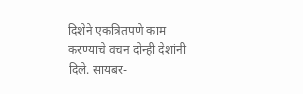दिशेने एकत्रितपणे काम करण्याचे वचन दोन्ही देशांनी दिले. सायबर-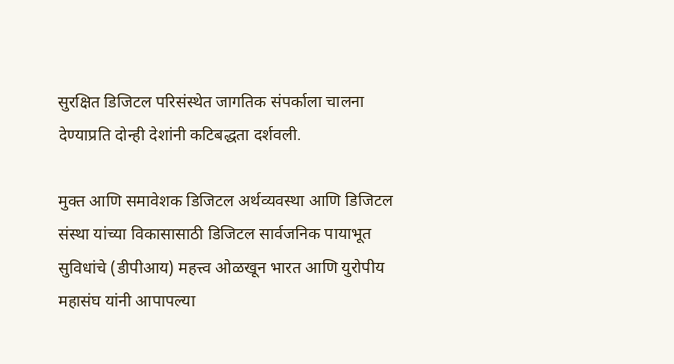सुरक्षित डिजिटल परिसंस्थेत जागतिक संपर्काला चालना देण्याप्रति दोन्ही देशांनी कटिबद्धता दर्शवली.

मुक्त आणि समावेशक डिजिटल अर्थव्यवस्था आणि डिजिटल संस्था यांच्या विकासासाठी डिजिटल सार्वजनिक पायाभूत सुविधांचे (डीपीआय) महत्त्व ओळखून भारत आणि युरोपीय महासंघ यांनी आपापल्या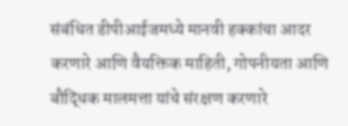संबंधित डीपीआईजमध्ये मानवी हक्कांचा आदर करणारे आणि वैयक्तिक माहिती, गोपनीयता आणि बौद्धिक मालमत्ता यांचे संरक्षण करणारे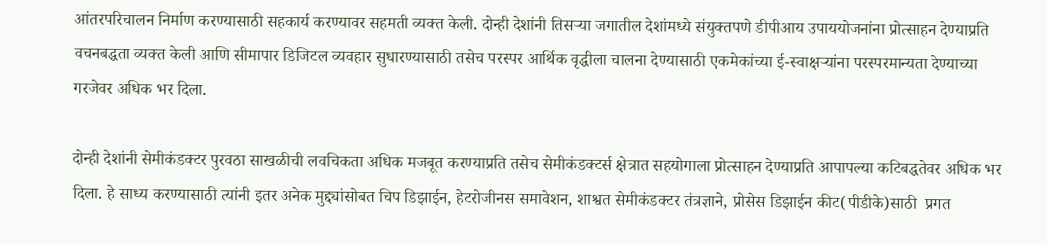आंतरपरिचालन निर्माण करण्यासाठी सहकार्य करण्यावर सहमती व्यक्त केली. दोन्ही देशांनी तिसऱ्या जगातील देशांमध्ये संयुक्तपणे डीपीआय उपाययोजनांना प्रोत्साहन देण्याप्रति वचनबद्धता व्यक्त केली आणि सीमापार डिजिटल व्यवहार सुधारण्यासाठी तसेच परस्पर आर्थिक वृद्धीला चालना देण्यासाठी एकमेकांच्या ई-स्वाक्षऱ्यांना परस्परमान्यता देण्याच्या गरजेवर अधिक भर दिला.

दोन्ही देशांनी सेमीकंडक्टर पुरवठा साखळीची लवचिकता अधिक मजबूत करण्याप्रति तसेच सेमीकंडक्टर्स क्षेत्रात सहयोगाला प्रोत्साहन देण्याप्रति आपापल्या कटिबद्धतेवर अधिक भर दिला. हे साध्य करण्यासाठी त्यांनी इतर अनेक मुद्द्यांसोबत चिप डिझाईन, हेटरोजीनस समावेशन, शाश्वत सेमीकंडक्टर तंत्रज्ञाने, प्रोसेस डिझाईन कीट(पीडीके)साठी  प्रगत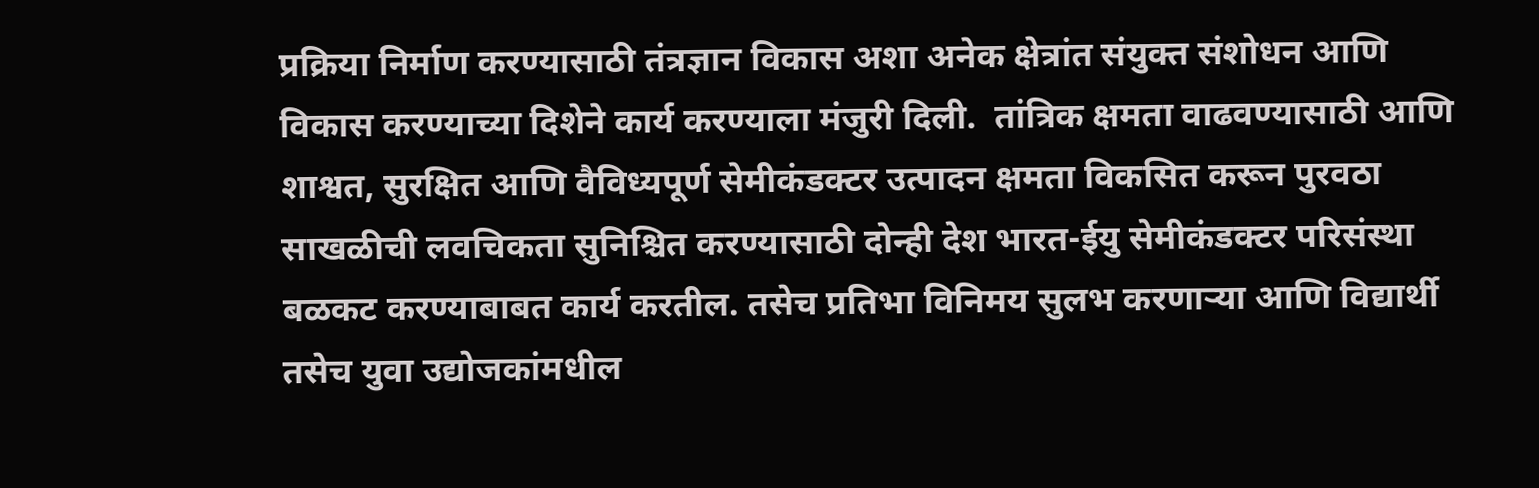प्रक्रिया निर्माण करण्यासाठी तंत्रज्ञान विकास अशा अनेक क्षेत्रांत संयुक्त संशोधन आणि विकास करण्याच्या दिशेने कार्य करण्याला मंजुरी दिली.  तांत्रिक क्षमता वाढवण्यासाठी आणि शाश्वत, सुरक्षित आणि वैविध्यपूर्ण सेमीकंडक्टर उत्पादन क्षमता विकसित करून पुरवठा साखळीची लवचिकता सुनिश्चित करण्यासाठी दोन्ही देश भारत-ईयु सेमीकंडक्टर परिसंस्था बळकट करण्याबाबत कार्य करतील. तसेच प्रतिभा विनिमय सुलभ करणाऱ्या आणि विद्यार्थी तसेच युवा उद्योजकांमधील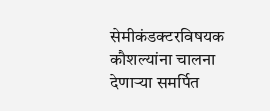सेमीकंडक्टरविषयक कौशल्यांना चालना देणाऱ्या समर्पित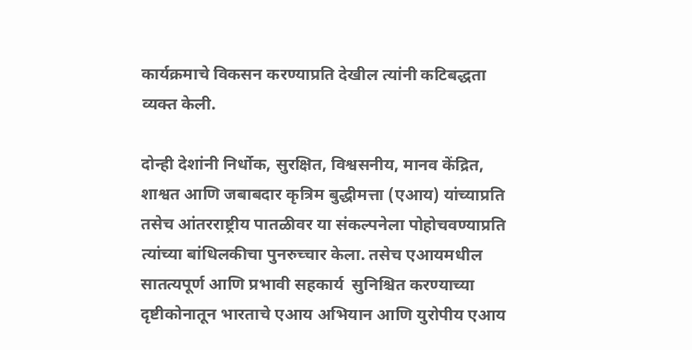कार्यक्रमाचे विकसन करण्याप्रति देखील त्यांनी कटिबद्धता व्यक्त केली.

दोन्ही देशांनी निर्धोक, सुरक्षित, विश्वसनीय, मानव केंद्रित, शाश्वत आणि जबाबदार कृत्रिम बुद्धीमत्ता (एआय) यांच्याप्रति तसेच आंतरराष्ट्रीय पातळीवर या संकल्पनेला पोहोचवण्याप्रति त्यांच्या बांधिलकीचा पुनरुच्चार केला. तसेच एआयमधील सातत्यपूर्ण आणि प्रभावी सहकार्य  सुनिश्चित करण्याच्या दृष्टीकोनातून भारताचे एआय अभियान आणि युरोपीय एआय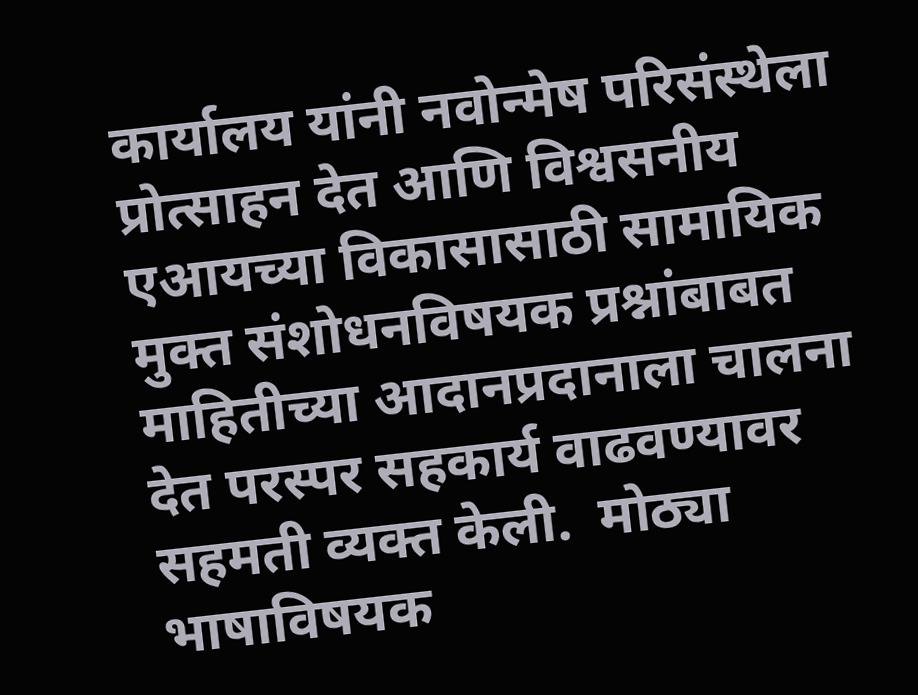कार्यालय यांनी नवोन्मेष परिसंस्थेला प्रोत्साहन देत आणि विश्वसनीय एआयच्या विकासासाठी सामायिक मुक्त संशोधनविषयक प्रश्नांबाबत माहितीच्या आदानप्रदानाला चालना देत परस्पर सहकार्य वाढवण्यावर सहमती व्यक्त केली.  मोठ्या भाषाविषयक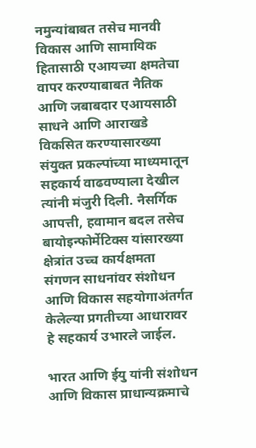नमुन्यांबाबत तसेच मानवी विकास आणि सामायिक हितासाठी एआयच्या क्षमतेचा वापर करण्याबाबत नैतिक आणि जबाबदार एआयसाठी साधने आणि आराखडे विकसित करण्यासारख्या संयुक्त प्रकल्पांच्या माध्यमातून सहकार्य वाढवण्याला देखील त्यांनी मंजुरी दिली. नैसर्गिक आपत्ती, हवामान बदल तसेच बायोइन्फोर्मेटिक्स यांसारख्या क्षेत्रांत उच्च कार्यक्षमता संगणन साधनांवर संशोधन आणि विकास सहयोगाअंतर्गत केलेल्या प्रगतीच्या आधारावर हे सहकार्य उभारले जाईल.

भारत आणि ईयु यांनी संशोधन आणि विकास प्राधान्यक्रमाचे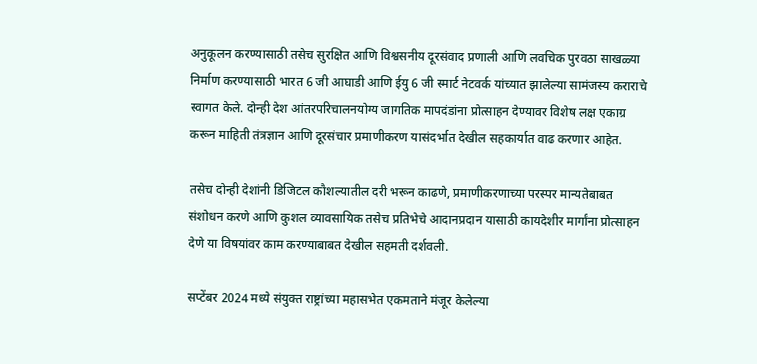अनुकूलन करण्यासाठी तसेच सुरक्षित आणि विश्वसनीय दूरसंवाद प्रणाली आणि लवचिक पुरवठा साखळ्या निर्माण करण्यासाठी भारत 6 जी आघाडी आणि ईयु 6 जी स्मार्ट नेटवर्क यांच्यात झालेल्या सामंजस्य कराराचे स्वागत केले. दोन्ही देश आंतरपरिचालनयोग्य जागतिक मापदंडांना प्रोत्साहन देण्यावर विशेष लक्ष एकाग्र करून माहिती तंत्रज्ञान आणि दूरसंचार प्रमाणीकरण यासंदर्भात देखील सहकार्यात वाढ करणार आहेत.

तसेच दोन्ही देशांनी डिजिटल कौशल्यातील दरी भरून काढणे, प्रमाणीकरणाच्या परस्पर मान्यतेबाबत संशोधन करणे आणि कुशल व्यावसायिक तसेच प्रतिभेचे आदानप्रदान यासाठी कायदेशीर मार्गांना प्रोत्साहन देणे या विषयांवर काम करण्याबाबत देखील सहमती दर्शवली.

सप्टेंबर 2024 मध्ये संयुक्त राष्ट्रांच्या महासभेत एकमताने मंजूर केलेल्या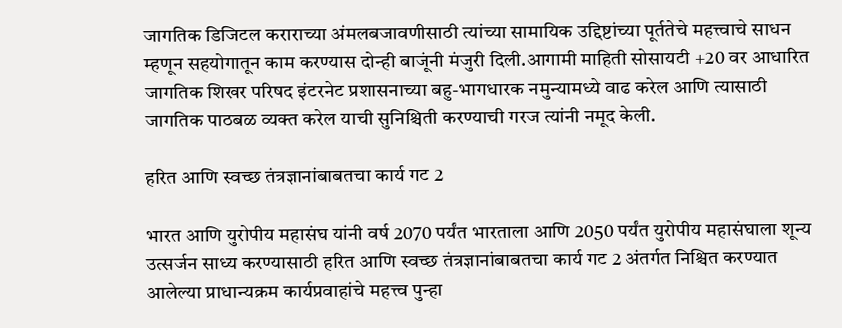जागतिक डिजिटल कराराच्या अंमलबजावणीसाठी त्यांच्या सामायिक उद्दिष्टांच्या पूर्ततेचे महत्त्वाचे साधन म्हणून सहयोगातून काम करण्यास दोन्ही बाजूंनी मंजुरी दिली.आगामी माहिती सोसायटी +20 वर आधारित जागतिक शिखर परिषद इंटरनेट प्रशासनाच्या बहु-भागधारक नमुन्यामध्ये वाढ करेल आणि त्यासाठी जागतिक पाठबळ व्यक्त करेल याची सुनिश्चिती करण्याची गरज त्यांनी नमूद केली.

हरित आणि स्वच्छ तंत्रज्ञानांबाबतचा कार्य गट 2

भारत आणि युरोपीय महासंघ यांनी वर्ष 2070 पर्यंत भारताला आणि 2050 पर्यंत युरोपीय महासंघाला शून्य उत्सर्जन साध्य करण्यासाठी हरित आणि स्वच्छ तंत्रज्ञानांबाबतचा कार्य गट 2 अंतर्गत निश्चित करण्यात आलेल्या प्राधान्यक्रम कार्यप्रवाहांचे महत्त्व पुन्हा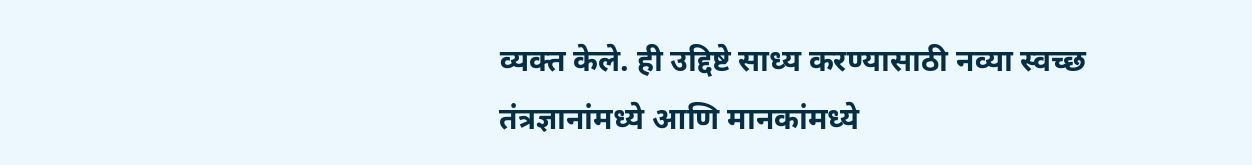व्यक्त केले. ही उद्दिष्टे साध्य करण्यासाठी नव्या स्वच्छ तंत्रज्ञानांमध्ये आणि मानकांमध्ये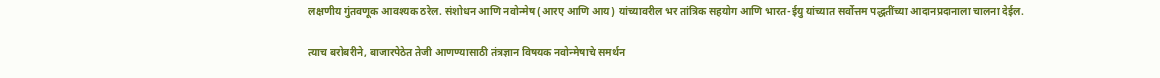लक्षणीय गुंतवणूक आवश्यक ठरेल. संशोधन आणि नवोन्मेष (आरए आणि आय) यांच्यावरील भर तांत्रिक सहयोग आणि भारत-ईयु यांच्यात सर्वोत्तम पद्धतींच्या आदानप्रदानाला चालना देईल.

त्याच बरोबरीने, बाजारपेठेत तेजी आणण्यासाठी तंत्रज्ञान विषयक नवोन्मेषाचे समर्थन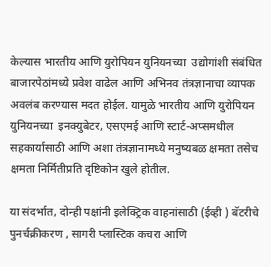केल्यास भारतीय आणि युरोपियन युनियनच्या  उद्योगांशी संबंधित बाजारपेठांमध्ये प्रवेश वाढेल आणि अभिनव तंत्रज्ञानाचा व्यापक अवलंब करण्यास मदत होईल. यामुळे भारतीय आणि युरोपियन युनियनच्या  इनक्युबेटर, एसएमई आणि स्टार्ट-अप्समधील सहकार्यासाठी आणि अशा तंत्रज्ञानामध्ये मनुष्यबळ क्षमता तसेच  क्षमता निर्मितीप्रति दृष्टिकोन खुले होतील.

या संदर्भात, दोन्ही पक्षांनी इलेक्ट्रिक वाहनांसाठी (ईव्ही ) बॅटरीचे पुनर्चक्रीकरण , सागरी प्लास्टिक कचरा आणि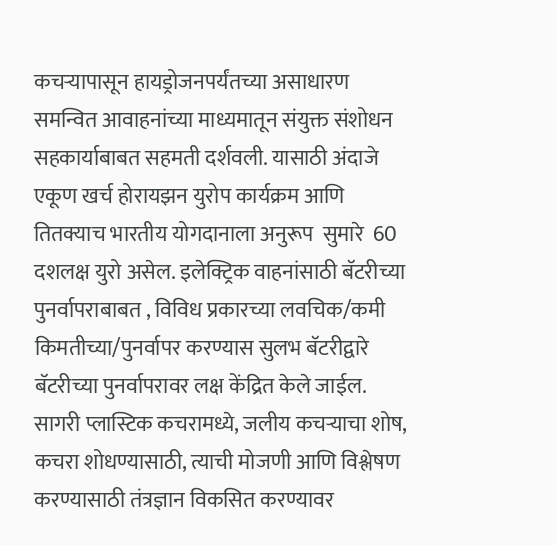कचऱ्यापासून हायड्रोजनपर्यंतच्या असाधारण  समन्वित आवाहनांच्या माध्यमातून संयुक्त संशोधन सहकार्याबाबत सहमती दर्शवली. यासाठी अंदाजे एकूण खर्च होरायझन युरोप कार्यक्रम आणि तितक्याच भारतीय योगदानाला अनुरूप  सुमारे  60 दशलक्ष युरो असेल. इलेक्ट्रिक वाहनांसाठी बॅटरीच्या पुनर्वापराबाबत , विविध प्रकारच्या लवचिक/कमी किमतीच्या/पुनर्वापर करण्यास सुलभ बॅटरीद्वारे बॅटरीच्या पुनर्वापरावर लक्ष केंद्रित केले जाईल. सागरी प्लास्टिक कचरामध्ये, जलीय कचऱ्याचा शोष, कचरा शोधण्यासाठी, त्याची मोजणी आणि विश्लेषण करण्यासाठी तंत्रज्ञान विकसित करण्यावर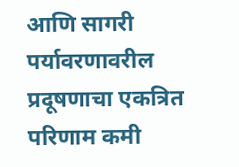आणि सागरी पर्यावरणावरील प्रदूषणाचा एकत्रित परिणाम कमी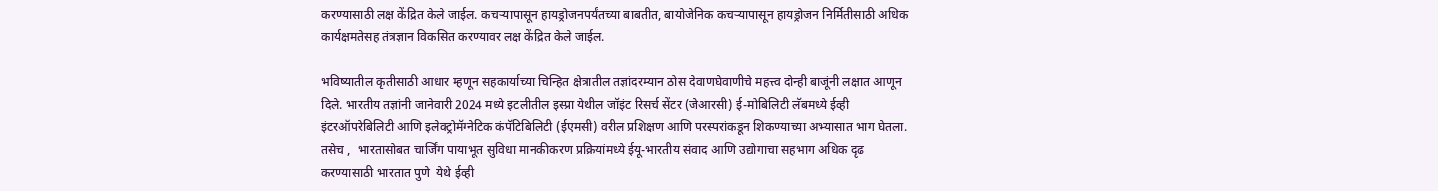करण्यासाठी लक्ष केंद्रित केले जाईल. कचऱ्यापासून हायड्रोजनपर्यंतच्या बाबतीत, बायोजेनिक कचऱ्यापासून हायड्रोजन निर्मितीसाठी अधिक कार्यक्षमतेसह तंत्रज्ञान विकसित करण्यावर लक्ष केंद्रित केले जाईल.

भविष्यातील कृतीसाठी आधार म्हणून सहकार्याच्या चिन्हित क्षेत्रातील तज्ञांदरम्यान ठोस देवाणघेवाणीचे महत्त्व दोन्ही बाजूंनी लक्षात आणून दिले. भारतीय तज्ञांनी जानेवारी 2024 मध्ये इटलीतील इस्प्रा येथील जॉइंट रिसर्च सेंटर (जेआरसी) ई-मोबिलिटी लॅबमध्ये ईव्ही इंटरऑपरेबिलिटी आणि इलेक्ट्रोमॅग्नेटिक कंपॅटिबिलिटी (ईएमसी) वरील प्रशिक्षण आणि परस्परांकडून शिकण्याच्या अभ्यासात भाग घेतला. तसेच ,  भारतासोबत चार्जिंग पायाभूत सुविधा मानकीकरण प्रक्रियांमध्ये ईयू-भारतीय संवाद आणि उद्योगाचा सहभाग अधिक दृढ  करण्यासाठी भारतात पुणे  येथे ईव्ही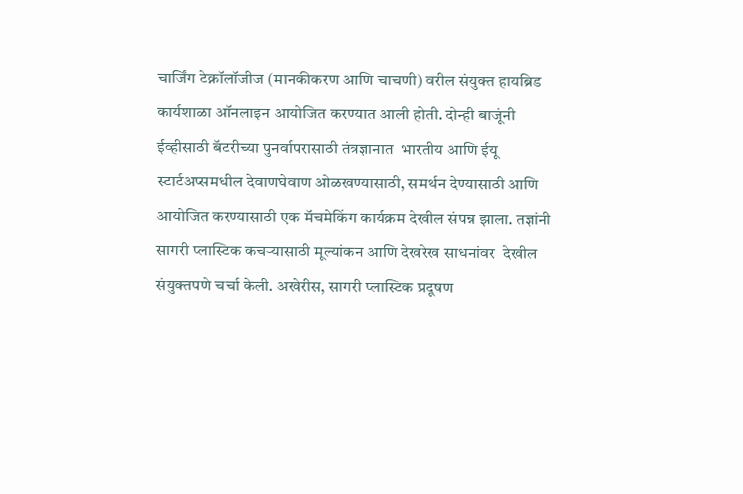चार्जिंग टेक्नॉलॉजीज (मानकीकरण आणि चाचणी) वरील संयुक्त हायब्रिड कार्यशाळा ऑनलाइन आयोजित करण्यात आली होती. दोन्ही बाजूंनी ईव्हीसाठी बॅटरीच्या पुनर्वापरासाठी तंत्रज्ञानात  भारतीय आणि ईयू स्टार्टअप्समधील देवाणघेवाण ओळखण्यासाठी, समर्थन देण्यासाठी आणि आयोजित करण्यासाठी एक मॅचमेकिंग कार्यक्रम देखील संपन्न झाला. तज्ञांनी सागरी प्लास्टिक कचऱ्यासाठी मूल्यांकन आणि देखरेख साधनांवर  देखील संयुक्तपणे चर्चा केली. अखेरीस, सागरी प्लास्टिक प्रदूषण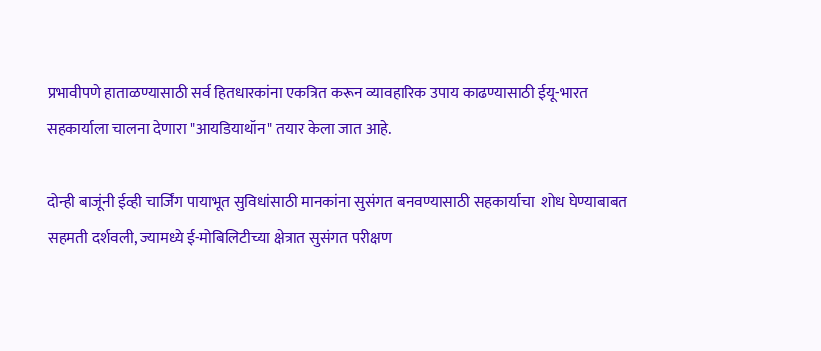प्रभावीपणे हाताळण्यासाठी सर्व हितधारकांना एकत्रित करून व्यावहारिक उपाय काढण्यासाठी ईयू-भारत सहकार्याला चालना देणारा "आयडियाथॉन" तयार केला जात आहे.

दोन्ही बाजूंनी ईव्ही चार्जिंग पायाभूत सुविधांसाठी मानकांना सुसंगत बनवण्यासाठी सहकार्याचा  शोध घेण्याबाबत सहमती दर्शवली, ज्यामध्ये ई-मोबिलिटीच्या क्षेत्रात सुसंगत परीक्षण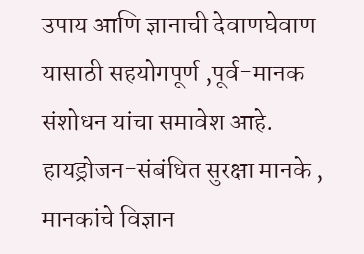उपाय आणि ज्ञानाची देवाणघेवाण यासाठी सहयोगपूर्ण ,पूर्व-मानक संशोधन यांचा समावेश आहे. हायड्रोजन-संबंधित सुरक्षा मानके , मानकांचे विज्ञान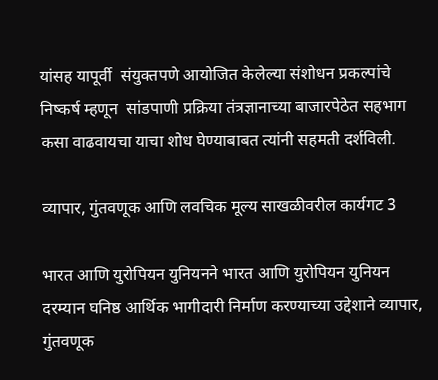यांसह यापूर्वी  संयुक्तपणे आयोजित केलेल्या संशोधन प्रकल्पांचे निष्कर्ष म्हणून  सांडपाणी प्रक्रिया तंत्रज्ञानाच्या बाजारपेठेत सहभाग कसा वाढवायचा याचा शोध घेण्याबाबत त्यांनी सहमती दर्शविली.

व्यापार, गुंतवणूक आणि लवचिक मूल्य साखळीवरील कार्यगट 3

भारत आणि युरोपियन युनियनने भारत आणि युरोपियन युनियन दरम्यान घनिष्ठ आर्थिक भागीदारी निर्माण करण्याच्या उद्देशाने व्यापार, गुंतवणूक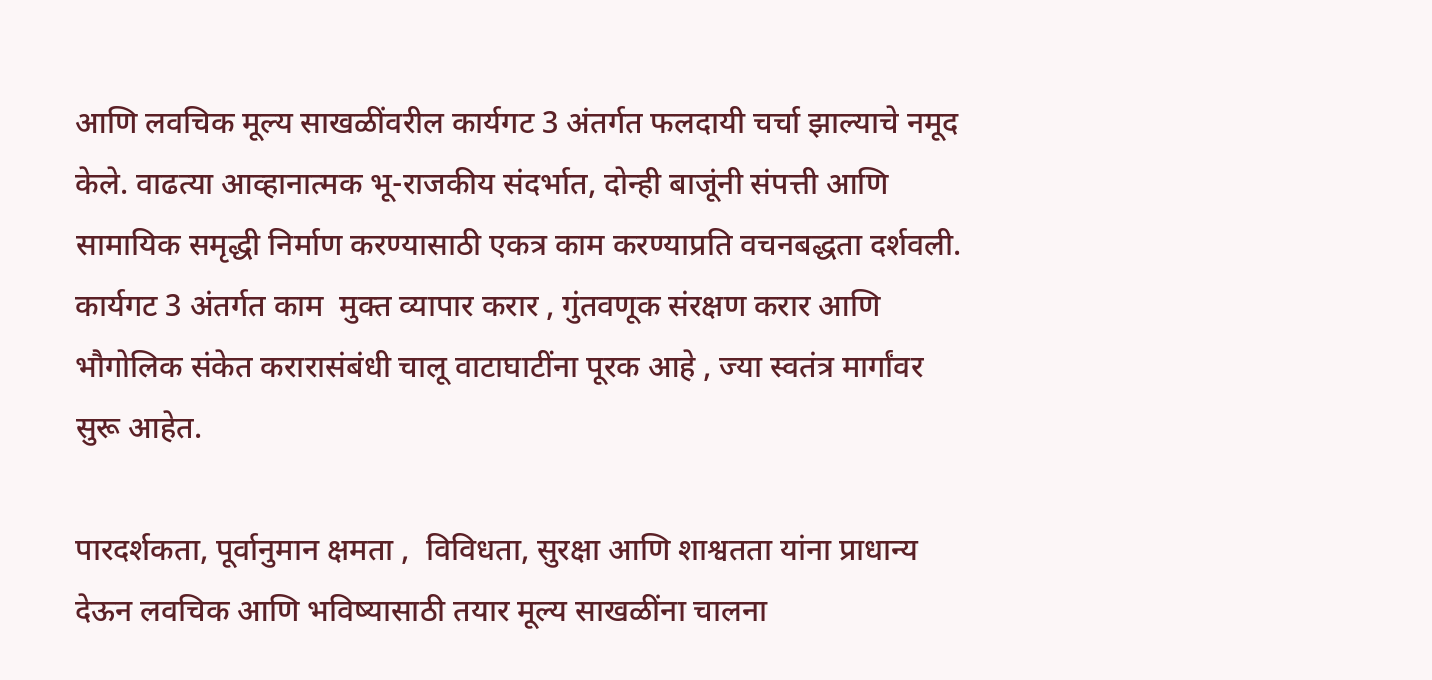आणि लवचिक मूल्य साखळींवरील कार्यगट 3 अंतर्गत फलदायी चर्चा झाल्याचे नमूद केले. वाढत्या आव्हानात्मक भू-राजकीय संदर्भात, दोन्ही बाजूंनी संपत्ती आणि सामायिक समृद्धी निर्माण करण्यासाठी एकत्र काम करण्याप्रति वचनबद्धता दर्शवली. कार्यगट 3 अंतर्गत काम  मुक्त व्यापार करार , गुंतवणूक संरक्षण करार आणि भौगोलिक संकेत करारासंबंधी चालू वाटाघाटींना पूरक आहे , ज्या स्वतंत्र मार्गांवर सुरू आहेत.

पारदर्शकता, पूर्वानुमान क्षमता ,  विविधता, सुरक्षा आणि शाश्वतता यांना प्राधान्य देऊन लवचिक आणि भविष्यासाठी तयार मूल्य साखळींना चालना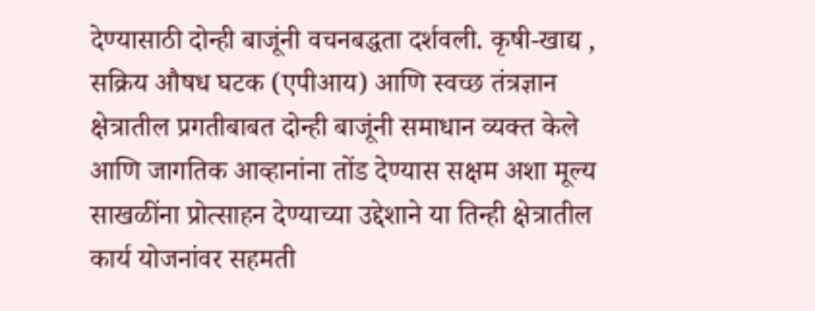देण्यासाठी दोन्ही बाजूंनी वचनबद्धता दर्शवली. कृषी-खाद्य , सक्रिय औषध घटक (एपीआय) आणि स्वच्छ तंत्रज्ञान क्षेत्रातील प्रगतीबाबत दोन्ही बाजूंनी समाधान व्यक्त केले आणि जागतिक आव्हानांना तोंड देण्यास सक्षम अशा मूल्य साखळींना प्रोत्साहन देण्याच्या उद्देशाने या तिन्ही क्षेत्रातील कार्य योजनांवर सहमती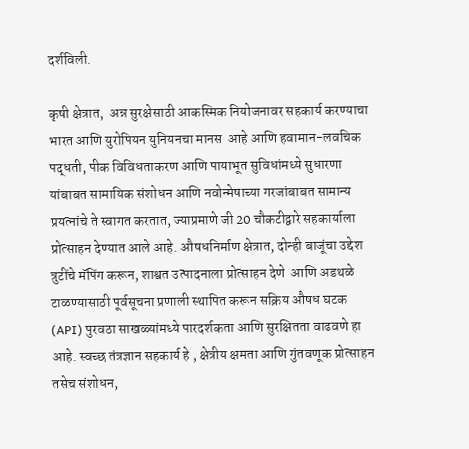दर्शविली.

कृषी क्षेत्रात,  अन्न सुरक्षेसाठी आकस्मिक नियोजनावर सहकार्य करण्याचा भारत आणि युरोपियन युनियनचा मानस  आहे आणि हवामान-लवचिक पद्धती, पीक विविधताकरण आणि पायाभूत सुविधांमध्ये सुधारणा यांबाबत सामायिक संशोधन आणि नवोन्मेषाच्या गरजांबाबत सामान्य प्रयत्नांचे ते स्वागत करतात, ज्याप्रमाणे जी 20 चौकटीद्वारे सहकार्याला प्रोत्साहन देण्यात आले आहे. औषधनिर्माण क्षेत्रात, दोन्ही बाजूंचा उद्देश त्रुटींचे मॅपिंग करून, शाश्वत उत्पादनाला प्रोत्साहन देणे  आणि अडथळे टाळण्यासाठी पूर्वसूचना प्रणाली स्थापित करून सक्रिय औषध घटक (API) पुरवठा साखळ्यांमध्ये पारदर्शकता आणि सुरक्षितता वाढवणे हा  आहे. स्वच्छ तंत्रज्ञान सहकार्य हे , क्षेत्रीय क्षमता आणि गुंतवणूक प्रोत्साहन तसेच संशोधन,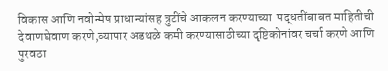विकास आणि नवोन्मेष प्राधान्यांसह त्रुटींचे आकलन करण्याच्या  पद्धतींबाबत माहितीची देवाणघेवाण करणे,व्यापार अडथळे कमी करण्यासाठीच्या दृष्टिकोनांवर चर्चा करणे आणि पुरवठा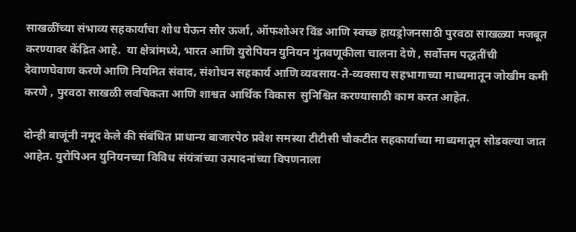साखळींच्या संभाव्य सहकार्यांचा शोध घेऊन सौर ऊर्जा, ऑफशोअर विंड आणि स्वच्छ हायड्रोजनसाठी पुरवठा साखळ्या मजबूत करण्यावर केंद्रित आहे.  या क्षेत्रांमध्ये, भारत आणि युरोपियन युनियन गुंतवणूकीला चालना देणे , सर्वोत्तम पद्धतींची देवाणघेवाण करणे आणि नियमित संवाद, संशोधन सहकार्य आणि व्यवसाय-ते-व्यवसाय सहभागाच्या माध्यमातून जोखीम कमी करणे , पुरवठा साखळी लवचिकता आणि शाश्वत आर्थिक विकास  सुनिश्चित करण्यासाठी काम करत आहेत.

दोन्ही बाजूंनी नमूद केले की संबंधित प्राधान्य बाजारपेठ प्रवेश समस्या टीटीसी चौकटीत सहकार्याच्या माध्यमातून सोडवल्या जात आहेत. युरोपिअन युनियनच्या विविध संयंत्रांच्या उत्पादनांच्या विपणनाला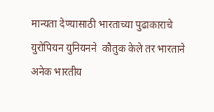मान्यता देण्यासाठी भारताच्या पुढाकाराचे युरोपियन युनियनने  कौतुक केले तर भारताने अनेक भारतीय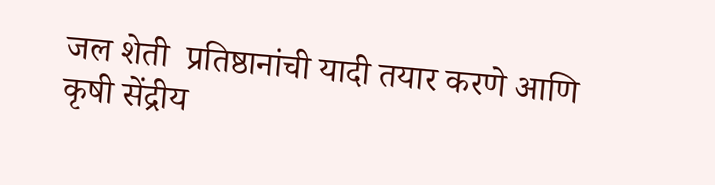जल शेती  प्रतिष्ठानांची यादी तयार करणे आणि कृषी सेंद्रीय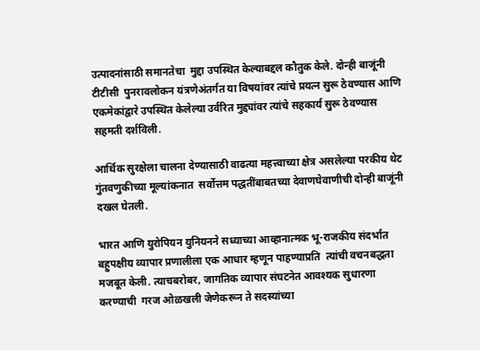उत्पादनांसाठी समानतेचा  मुद्दा उपस्थित केल्याबद्दल कौतुक केले. दोन्ही बाजूंनी टीटीसी  पुनरावलोकन यंत्रणेअंतर्गत या विषयांवर त्यांचे प्रयत्न सुरू ठेवण्यास आणि एकमेकांद्वारे उपस्थित केलेल्या उर्वरित मुद्द्यांवर त्यांचे सहकार्य सुरू ठेवण्यास सहमती दर्शविली.

आर्थिक सुरक्षेला चालना देण्यासाठी वाढत्या महत्त्वाच्या क्षेत्र असलेल्या परकीय थेट गुंतवणुकीच्या मूल्यांकनात  सर्वोत्तम पद्धतींबाबतच्या देवाणघेवाणीची दोन्ही बाजूंनी दखल घेतली.

भारत आणि युरोपियन युनियनने सध्याच्या आव्हानात्मक भू-राजकीय संदर्भात बहुपक्षीय व्यापार प्रणालीला एक आधार म्हणून पाहण्याप्रति  त्यांची वचनबद्धता मजबूत केली. त्याचबरोबर, जागतिक व्यापार संघटनेत आवश्यक सुधारणा करण्याची  गरज ओळखली जेणेकरून ते सदस्यांच्या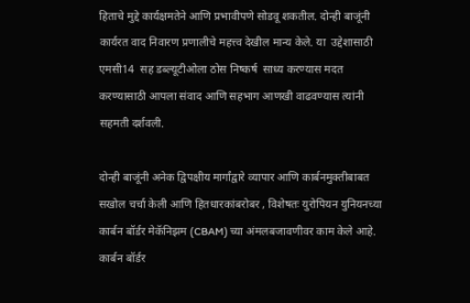हिताचे मुद्दे कार्यक्षमतेने आणि प्रभावीपणे सोडवू शकतील. दोन्ही बाजूंनी कार्यरत वाद निवारण प्रणालीचे महत्त्व देखील मान्य केले. या  उद्देशासाठी एमसी14  सह डब्ल्यूटीओला ठोस निष्कर्ष  साध्य करण्यास मदत करण्यासाठी आपला संवाद आणि सहभाग आणखी वाढवण्यास त्यांनी सहमती दर्शवली.

दोन्ही बाजूंनी अनेक द्विपक्षीय मार्गांद्वारे व्यापार आणि कार्बनमुक्तीबाबत  सखोल चर्चा केली आणि हितधारकांबरोबर , विशेषतः युरोपियन युनियनच्या कार्बन बॉर्डर मेकॅनिझम (CBAM) च्या अंमलबजावणीवर काम केले आहे. कार्बन बॉर्डर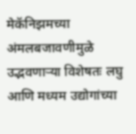मेकॅनिझमच्या अंमलबजावणीमुळे उद्भवणाऱ्या विशेषतः लघु आणि मध्यम उद्योगांच्या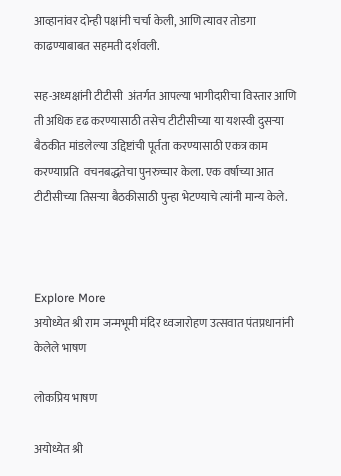आव्हानांवर दोन्ही पक्षांनी चर्चा केली, आणि त्यावर तोडगा काढण्याबाबत सहमती दर्शवली.

सह-अध्यक्षांनी टीटीसी  अंतर्गत आपल्या भागीदारीचा विस्तार आणि ती अधिक दृढ करण्यासाठी तसेच टीटीसीच्या या यशस्वी दुसऱ्या बैठकीत मांडलेल्या उद्दिष्टांची पूर्तता करण्यासाठी एकत्र काम करण्याप्रति  वचनबद्धतेचा पुनरुच्चार केला. एक वर्षाच्या आत टीटीसीच्या तिसऱ्या बैठकीसाठी पुन्हा भेटण्याचे त्यांनी मान्य केले.



Explore More
अयोध्येत श्री राम जन्मभूमी मंदिर ध्वजारोहण उत्सवात पंतप्रधानांनी केलेले भाषण

लोकप्रिय भाषण

अयोध्येत श्री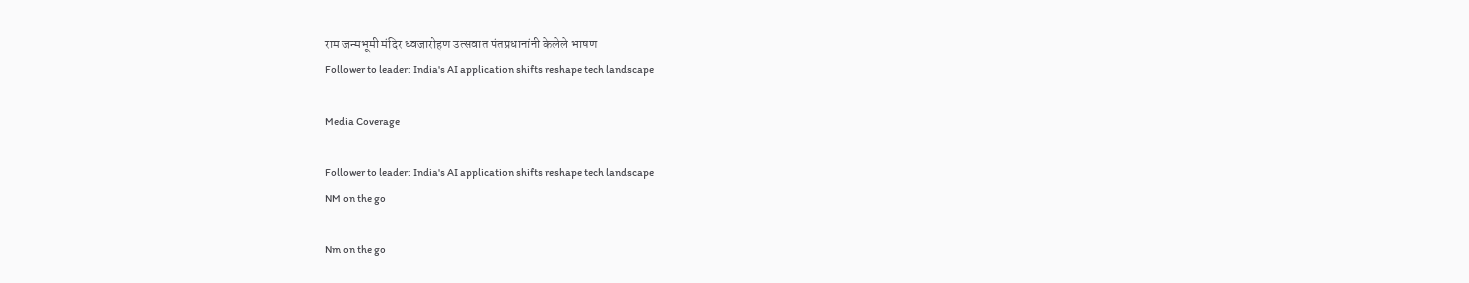राम जन्मभूमी मंदिर ध्वजारोहण उत्सवात पंतप्रधानांनी केलेले भाषण
Follower to leader: India's AI application shifts reshape tech landscape

Media Coverage

Follower to leader: India's AI application shifts reshape tech landscape
NM on the go

Nm on the go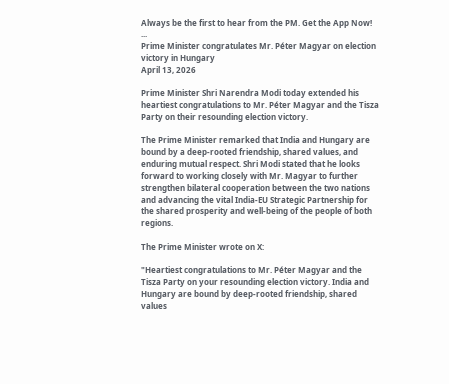Always be the first to hear from the PM. Get the App Now!
...
Prime Minister congratulates Mr. Péter Magyar on election victory in Hungary
April 13, 2026

Prime Minister Shri Narendra Modi today extended his heartiest congratulations to Mr. Péter Magyar and the Tisza Party on their resounding election victory.

The Prime Minister remarked that India and Hungary are bound by a deep-rooted friendship, shared values, and enduring mutual respect. Shri Modi stated that he looks forward to working closely with Mr. Magyar to further strengthen bilateral cooperation between the two nations and advancing the vital India-EU Strategic Partnership for the shared prosperity and well-being of the people of both regions.

The Prime Minister wrote on X:

"Heartiest congratulations to Mr. Péter Magyar and the Tisza Party on your resounding election victory. India and Hungary are bound by deep-rooted friendship, shared values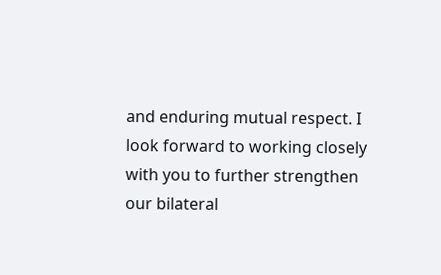and enduring mutual respect. I look forward to working closely with you to further strengthen our bilateral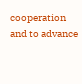cooperation and to advance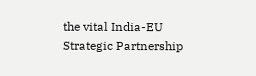the vital India-EU Strategic Partnership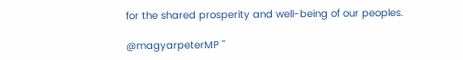for the shared prosperity and well-being of our peoples.

@magyarpeterMP "